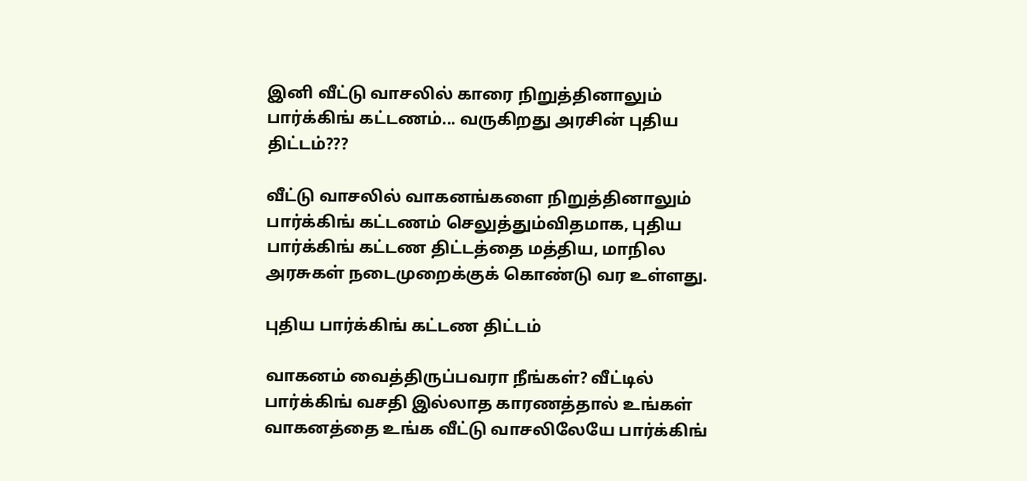இனி வீட்டு வாசலில் காரை நிறுத்தினாலும் பார்க்கிங் கட்டணம்... வருகிறது அரசின் புதிய திட்டம்???

வீட்டு வாசலில் வாகனங்களை நிறுத்தினாலும் பார்க்கிங் கட்டணம் செலுத்தும்விதமாக, புதிய பார்க்கிங் கட்டண திட்டத்தை மத்திய, மாநில அரசுகள் நடைமுறைக்குக் கொண்டு வர உள்ளது.

புதிய பார்க்கிங் கட்டண திட்டம்

வாகனம் வைத்திருப்பவரா நீங்கள்? வீட்டில் பார்க்கிங் வசதி இல்லாத காரணத்தால் உங்கள் வாகனத்தை உங்க வீட்டு வாசலிலேயே பார்க்கிங்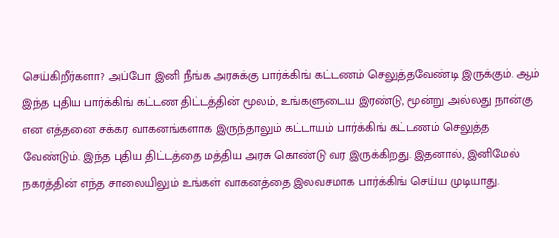செய்கிறீர்களா? அப்போ இனி நீங்க அரசுக்கு பார்க்கிங் கட்டணம் செலுத்தவேண்டி இருக்கும். ஆம் இந்த புதிய பார்க்கிங் கட்டண திட்டத்தின் மூலம், உங்களுடைய இரண்டு, மூன்று அல்லது நான்கு என எத்தனை சக்கர வாகனங்களாக இருந்தாலும் கட்டாயம் பார்க்கிங் கட்டணம் செலுத்த வேண்டும். இந்த புதிய திட்டத்தை மத்திய அரசு கொண்டு வர இருக்கிறது. இதனால், இனிமேல் நகரத்தின் எந்த சாலையிலும் உங்கள் வாகனத்தை இலவசமாக பார்க்கிங் செய்ய முடியாது.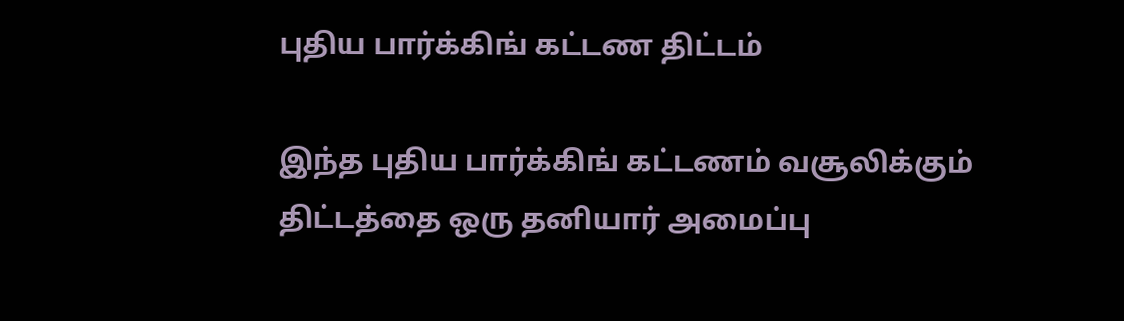புதிய பார்க்கிங் கட்டண திட்டம்

இந்த புதிய பார்க்கிங் கட்டணம் வசூலிக்கும் திட்டத்தை ஒரு தனியார் அமைப்பு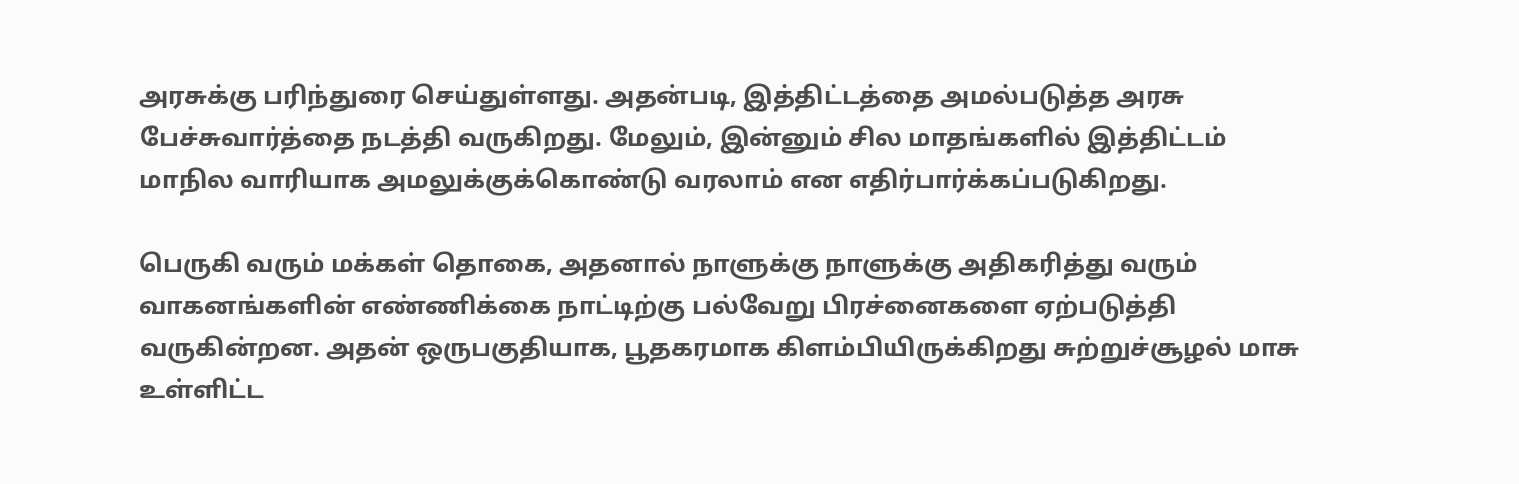அரசுக்கு பரிந்துரை செய்துள்ளது. அதன்படி, இத்திட்டத்தை அமல்படுத்த அரசு பேச்சுவார்த்தை நடத்தி வருகிறது. மேலும், இன்னும் சில மாதங்களில் இத்திட்டம் மாநில வாரியாக அமலுக்குக்கொண்டு வரலாம் என எதிர்பார்க்கப்படுகிறது.

பெருகி வரும் மக்கள் தொகை, அதனால் நாளுக்கு நாளுக்கு அதிகரித்து வரும் வாகனங்களின் எண்ணிக்கை நாட்டிற்கு பல்வேறு பிரச்னைகளை ஏற்படுத்தி வருகின்றன. அதன் ஒருபகுதியாக, பூதகரமாக கிளம்பியிருக்கிறது சுற்றுச்சூழல் மாசு உள்ளிட்ட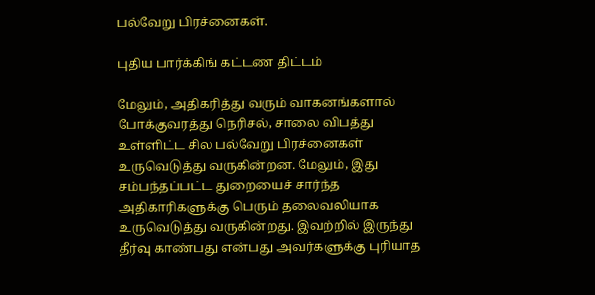பல்வேறு பிரச்னைகள்.

புதிய பார்க்கிங் கட்டண திட்டம்

மேலும், அதிகரித்து வரும் வாகனங்களால் போக்குவரத்து நெரிசல், சாலை விபத்து உள்ளிட்ட சில பல்வேறு பிரச்னைகள் உருவெடுத்து வருகின்றன. மேலும், இது சம்பந்தப்பட்ட துறையைச் சார்ந்த அதிகாரிகளுக்கு பெரும் தலைவலியாக உருவெடுத்து வருகின்றது. இவற்றில் இருந்து தீர்வு காண்பது என்பது அவர்களுக்கு புரியாத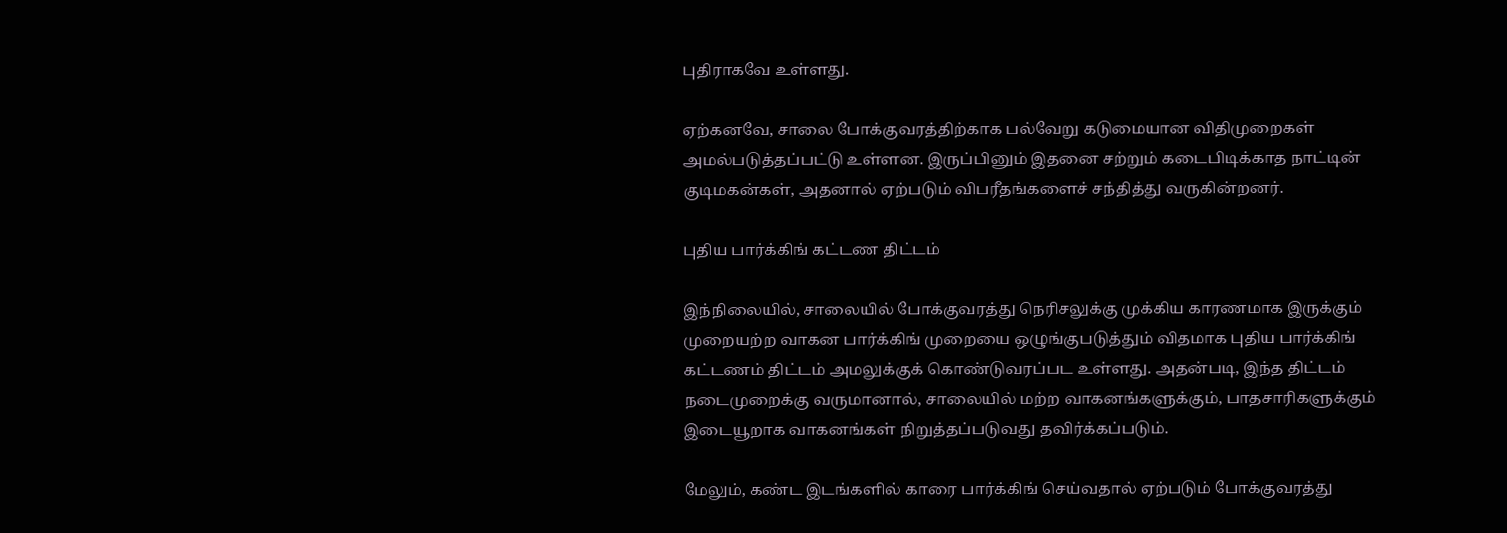புதிராகவே உள்ளது.

ஏற்கனவே, சாலை போக்குவரத்திற்காக பல்வேறு கடுமையான விதிமுறைகள் அமல்படுத்தப்பட்டு உள்ளன. இருப்பினும் இதனை சற்றும் கடைபிடிக்காத நாட்டின் குடிமகன்கள், அதனால் ஏற்படும் விபரீதங்களைச் சந்தித்து வருகின்றனர்.

புதிய பார்க்கிங் கட்டண திட்டம்

இந்நிலையில், சாலையில் போக்குவரத்து நெரிசலுக்கு முக்கிய காரணமாக இருக்கும் முறையற்ற வாகன பார்க்கிங் முறையை ஒழுங்குபடுத்தும் விதமாக புதிய பார்க்கிங் கட்டணம் திட்டம் அமலுக்குக் கொண்டுவரப்பட உள்ளது. அதன்படி, இந்த திட்டம் நடைமுறைக்கு வருமானால், சாலையில் மற்ற வாகனங்களுக்கும், பாதசாரிகளுக்கும் இடையூறாக வாகனங்கள் நிறுத்தப்படுவது தவிர்க்கப்படும்.

மேலும், கண்ட இடங்களில் காரை பார்க்கிங் செய்வதால் ஏற்படும் போக்குவரத்து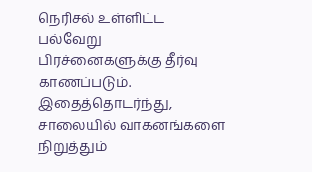நெரிசல் உள்ளிட்ட பல்வேறு பிரச்னைகளுக்கு தீர்வு காணப்படும். இதைத்தொடர்ந்து, சாலையில் வாகனங்களை நிறுத்தும்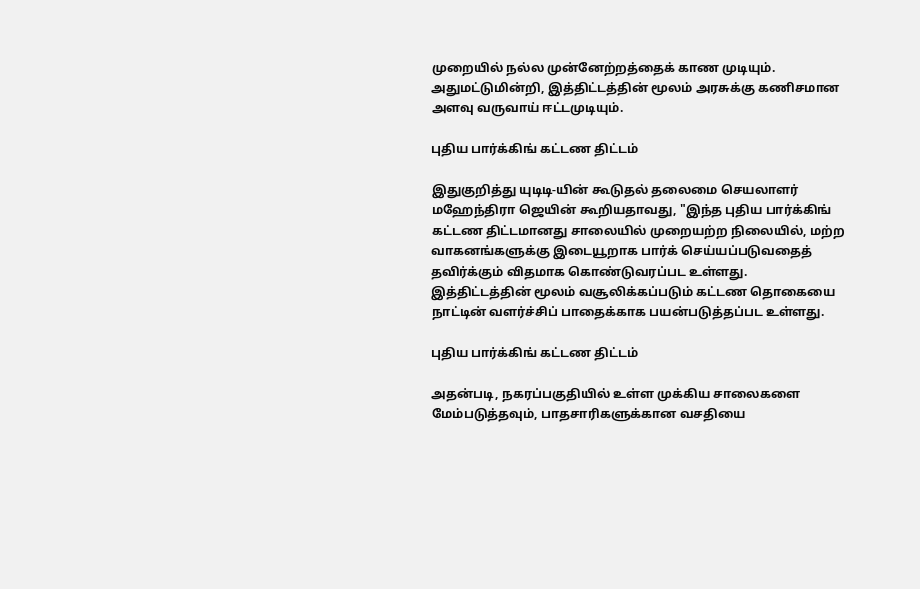முறையில் நல்ல முன்னேற்றத்தைக் காண முடியும். அதுமட்டுமின்றி, இத்திட்டத்தின் மூலம் அரசுக்கு கணிசமான அளவு வருவாய் ஈட்டமுடியும்.

புதிய பார்க்கிங் கட்டண திட்டம்

இதுகுறித்து யுடிடி-யின் கூடுதல் தலைமை செயலாளர் மஹேந்திரா ஜெயின் கூறியதாவது, "இந்த புதிய பார்க்கிங் கட்டண திட்டமானது சாலையில் முறையற்ற நிலையில், மற்ற வாகனங்களுக்கு இடையூறாக பார்க் செய்யப்படுவதைத் தவிர்க்கும் விதமாக கொண்டுவரப்பட உள்ளது. இத்திட்டத்தின் மூலம் வசூலிக்கப்படும் கட்டண தொகையை நாட்டின் வளர்ச்சிப் பாதைக்காக பயன்படுத்தப்பட உள்ளது.

புதிய பார்க்கிங் கட்டண திட்டம்

அதன்படி, நகரப்பகுதியில் உள்ள முக்கிய சாலைகளை மேம்படுத்தவும், பாதசாரிகளுக்கான வசதியை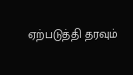ஏற்படுத்தி தரவும்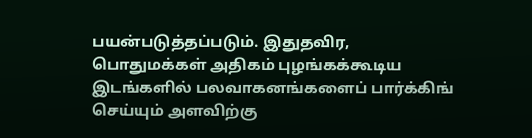பயன்படுத்தப்படும். இதுதவிர, பொதுமக்கள் அதிகம் புழங்கக்கூடிய இடங்களில் பலவாகனங்களைப் பார்க்கிங் செய்யும் அளவிற்கு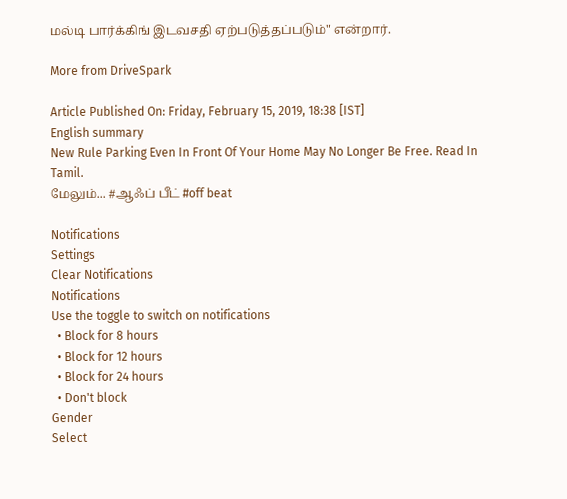மல்டி பார்க்கிங் இடவசதி ஏற்படுத்தப்படும்" என்றார்.

More from DriveSpark

Article Published On: Friday, February 15, 2019, 18:38 [IST]
English summary
New Rule Parking Even In Front Of Your Home May No Longer Be Free. Read In Tamil.
மேலும்... #ஆஃப் பீட் #off beat

Notifications
Settings
Clear Notifications
Notifications
Use the toggle to switch on notifications
  • Block for 8 hours
  • Block for 12 hours
  • Block for 24 hours
  • Don't block
Gender
Select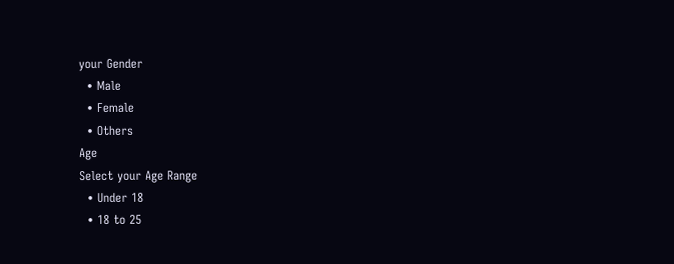your Gender
  • Male
  • Female
  • Others
Age
Select your Age Range
  • Under 18
  • 18 to 25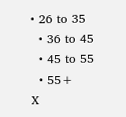• 26 to 35
  • 36 to 45
  • 45 to 55
  • 55+
X